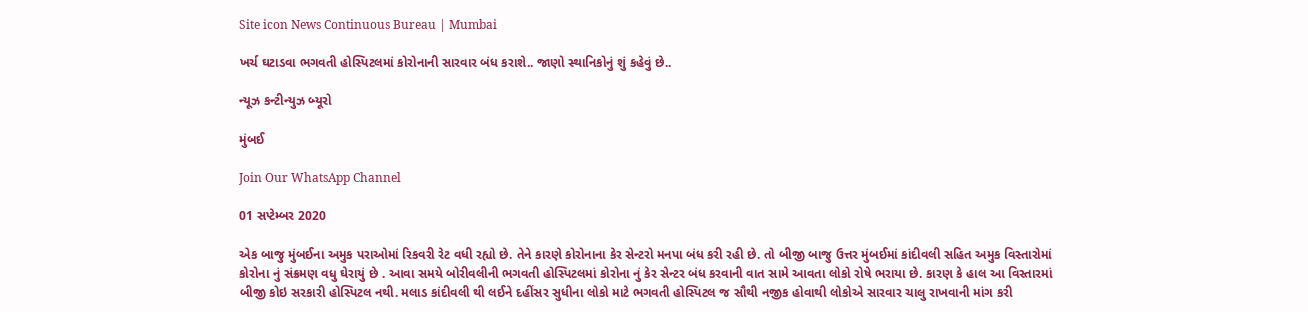Site icon News Continuous Bureau | Mumbai

ખર્ચ ઘટાડવા ભગવતી હોસ્પિટલમાં કોરોનાની સારવાર બંધ કરાશે.. જાણો સ્થાનિકોનું શું કહેવું છે..

ન્યૂઝ કન્ટીન્યુઝ બ્યૂરો

મુંબઈ

Join Our WhatsApp Channel

01 સપ્ટેમ્બર 2020

એક બાજુ મુંબઈના અમુક પરાઓમાં રિકવરી રેટ વધી રહ્યો છે. તેને કારણે કોરોનાના કેર સેન્ટરો મનપા બંધ કરી રહી છે. તો બીજી બાજુ ઉત્તર મુંબઈમાં કાંદીવલી સહિત અમુક વિસ્તારોમાં કોરોના નું સંક્રમણ વધુ ઘેરાયું છે . આવા સમયે બોરીવલીની ભગવતી હોસ્પિટલમાં કોરોના નું કેર સેન્ટર બંધ કરવાની વાત સામે આવતા લોકો રોષે ભરાયા છે. કારણ કે હાલ આ વિસ્તારમાં બીજી કોઇ સરકારી હોસ્પિટલ નથી. મલાડ કાંદીવલી થી લઈને દહીંસર સુધીના લોકો માટે ભગવતી હોસ્પિટલ જ સૌથી નજીક હોવાથી લોકોએ સારવાર ચાલુ રાખવાની માંગ કરી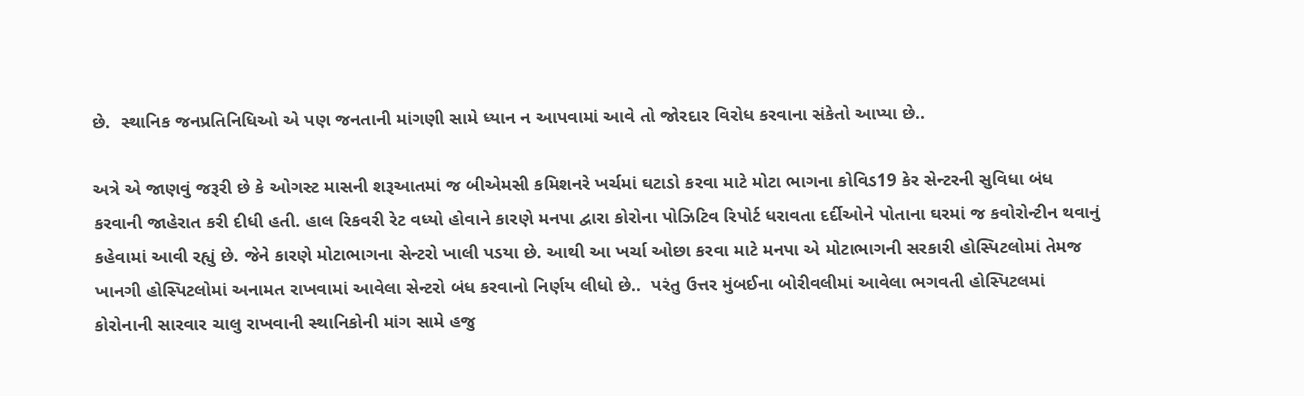છે.  સ્થાનિક જનપ્રતિનિધિઓ એ પણ જનતાની માંગણી સામે ધ્યાન ન આપવામાં આવે તો જોરદાર વિરોધ કરવાના સંકેતો આપ્યા છે..

અત્રે એ જાણવું જરૂરી છે કે ઓગસ્ટ માસની શરૂઆતમાં જ બીએમસી કમિશનરે ખર્ચમાં ઘટાડો કરવા માટે મોટા ભાગના કોવિડ19 કેર સેન્ટરની સુવિધા બંધ કરવાની જાહેરાત કરી દીધી હતી. હાલ રિકવરી રેટ વધ્યો હોવાને કારણે મનપા દ્વારા કોરોના પોઝિટિવ રિપોર્ટ ધરાવતા દર્દીઓને પોતાના ઘરમાં જ કવોરોન્ટીન થવાનું કહેવામાં આવી રહ્યું છે. જેને કારણે મોટાભાગના સેન્ટરો ખાલી પડયા છે. આથી આ ખર્ચા ઓછા કરવા માટે મનપા એ મોટાભાગની સરકારી હોસ્પિટલોમાં તેમજ ખાનગી હોસ્પિટલોમાં અનામત રાખવામાં આવેલા સેન્ટરો બંધ કરવાનો નિર્ણય લીધો છે..  પરંતુ ઉત્તર મુંબઈના બોરીવલીમાં આવેલા ભગવતી હોસ્પિટલમાં કોરોનાની સારવાર ચાલુ રાખવાની સ્થાનિકોની માંગ સામે હજુ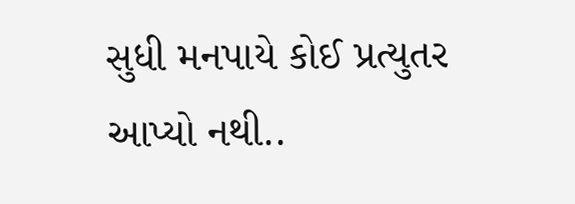સુધી મનપાયે કોઈ પ્રત્યુતર આપ્યો નથી..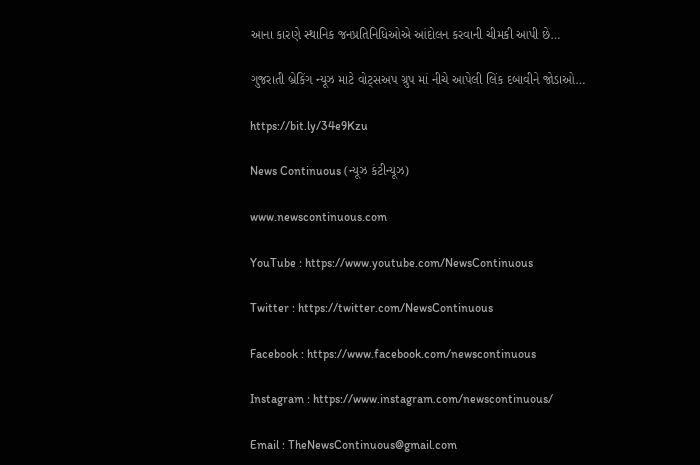આના કારણે સ્થાનિક જનપ્રતિનિધિઓએ આંદોલન કરવાની ચીમકી આપી છે…

ગુજરાતી બ્રેકિંગ ન્યૂઝ માટે વોટ્સઅપ ગ્રુપ માં નીચે આપેલી લિંક દબાવીને જોડાઓ…

https://bit.ly/34e9Kzu

News Continuous (ન્યૂઝ કંટીન્યૂઝ)

www.newscontinuous.com

YouTube : https://www.youtube.com/NewsContinuous

Twitter : https://twitter.com/NewsContinuous

Facebook : https://www.facebook.com/newscontinuous

Instagram : https://www.instagram.com/newscontinuous/

Email : TheNewsContinuous@gmail.com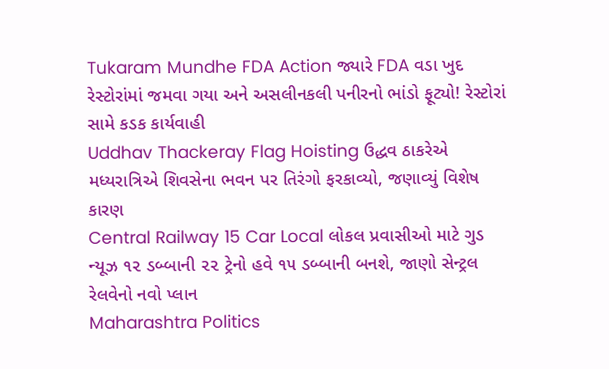Tukaram Mundhe FDA Action જ્યારે FDA વડા ખુદ રેસ્ટોરાંમાં જમવા ગયા અને અસલીનકલી પનીરનો ભાંડો ફૂટ્યો! રેસ્ટોરાં સામે કડક કાર્યવાહી
Uddhav Thackeray Flag Hoisting ઉદ્ધવ ઠાકરેએ મધ્યરાત્રિએ શિવસેના ભવન પર તિરંગો ફરકાવ્યો, જણાવ્યું વિશેષ કારણ
Central Railway 15 Car Local લોકલ પ્રવાસીઓ માટે ગુડ ન્યૂઝ ૧૨ ડબ્બાની ૨૨ ટ્રેનો હવે ૧૫ ડબ્બાની બનશે, જાણો સેન્ટ્રલ રેલવેનો નવો પ્લાન
Maharashtra Politics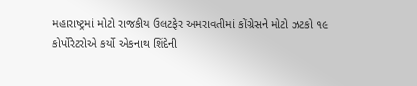મહારાષ્ટ્રમાં મોટો રાજકીય ઉલટફેર અમરાવતીમાં કોંગ્રેસને મોટો ઝટકો ૧૯ કોર્પોરેટરોએ કર્યો એકનાથ શિંદેની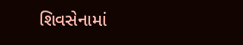શિવસેનામાં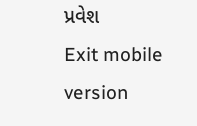પ્રવેશ
Exit mobile version